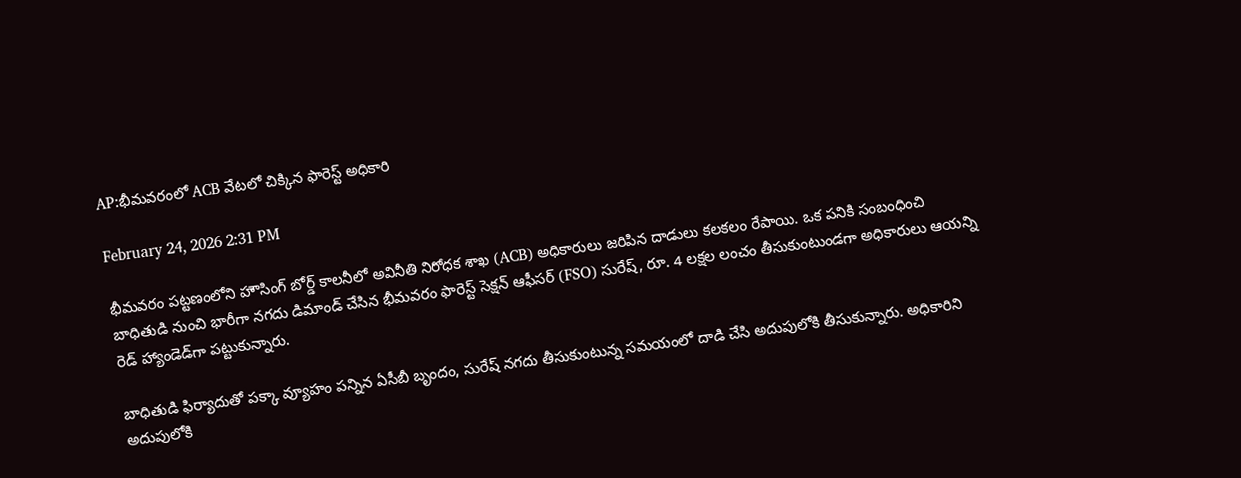AP:భీమవరంలో ACB వేటలో చిక్కిన ఫారెస్ట్ అధికారి

February 24, 2026 2:31 PM

భీమవరం పట్టణంలోని హౌసింగ్ బోర్డ్ కాలనీలో అవినీతి నిరోధక శాఖ (ACB) అధికారులు జరిపిన దాడులు కలకలం రేపాయి. ఒక పనికి సంబంధించి బాధితుడి నుంచి భారీగా నగదు డిమాండ్ చేసిన భీమవరం ఫారెస్ట్ సెక్షన్ ఆఫీసర్ (FSO) సురేష్, రూ. 4 లక్షల లంచం తీసుకుంటుండగా అధికారులు ఆయన్ని రెడ్ హ్యాండెడ్‌గా పట్టుకున్నారు.

బాధితుడి ఫిర్యాదుతో పక్కా వ్యూహం పన్నిన ఏసీబీ బృందం, సురేష్ నగదు తీసుకుంటున్న సమయంలో దాడి చేసి అదుపులోకి తీసుకున్నారు. అధికారిని అదుపులోకి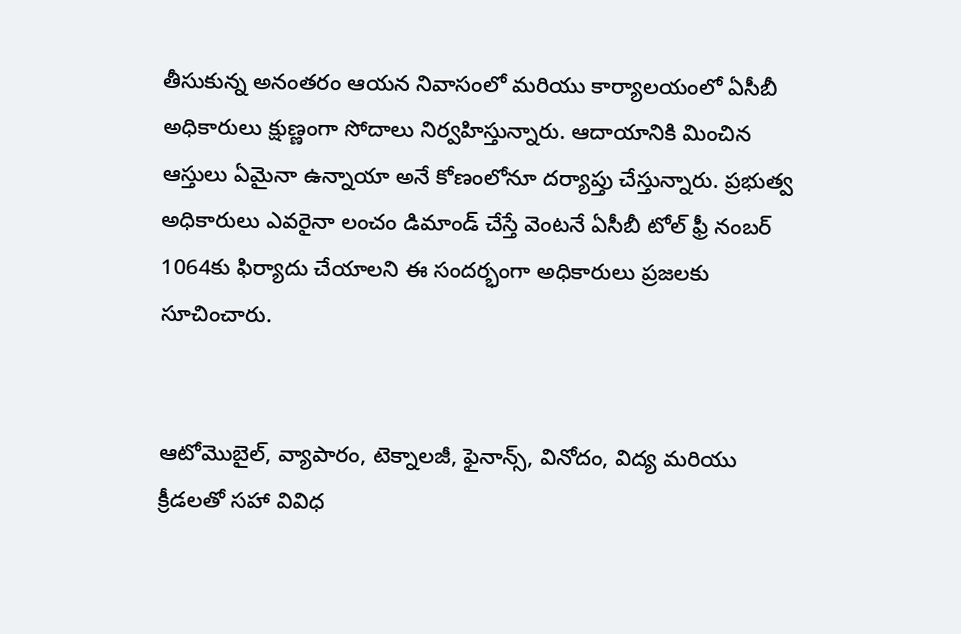తీసుకున్న అనంతరం ఆయన నివాసంలో మరియు కార్యాలయంలో ఏసీబీ అధికారులు క్షుణ్ణంగా సోదాలు నిర్వహిస్తున్నారు. ఆదాయానికి మించిన ఆస్తులు ఏమైనా ఉన్నాయా అనే కోణంలోనూ దర్యాప్తు చేస్తున్నారు. ప్రభుత్వ అధికారులు ఎవరైనా లంచం డిమాండ్ చేస్తే వెంటనే ఏసీబీ టోల్ ఫ్రీ నంబర్ 1064కు ఫిర్యాదు చేయాలని ఈ సందర్భంగా అధికారులు ప్రజలకు సూచించారు.


ఆటోమొబైల్, వ్యాపారం, టెక్నాలజీ, ఫైనాన్స్, వినోదం, విద్య మరియు క్రీడలతో సహా వివిధ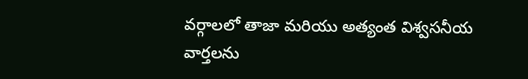వర్గాలలో తాజా మరియు అత్యంత విశ్వసనీయ వార్తలను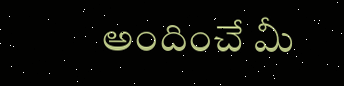అందించే మీ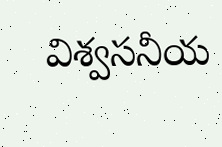విశ్వసనీయ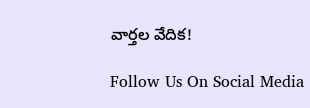వార్తల వేదిక!

Follow Us On Social Media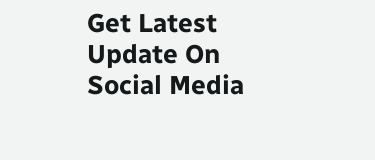Get Latest Update On Social Media